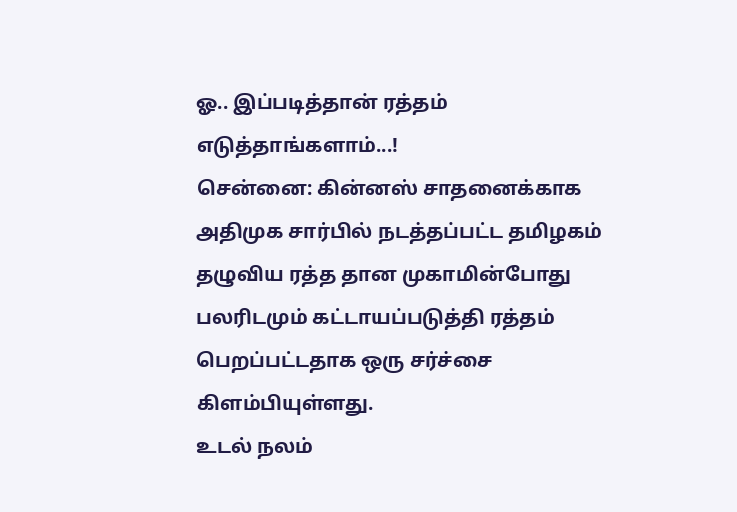ஓ.. இப்படித்தான் ரத்தம் எடுத்தாங்களாம்...!
சென்னை: கின்னஸ் சாதனைக்காக அதிமுக சார்பில் நடத்தப்பட்ட தமிழகம் தழுவிய ரத்த தான முகாமின்போது பலரிடமும் கட்டாயப்படுத்தி ரத்தம் பெறப்பட்டதாக ஒரு சர்ச்சை கிளம்பியுள்ளது.
உடல் நலம்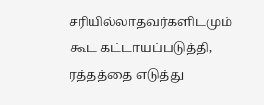சரியில்லாதவர்களிடமும் கூட கட்டாயப்படுத்தி, ரத்தத்தை எடுத்து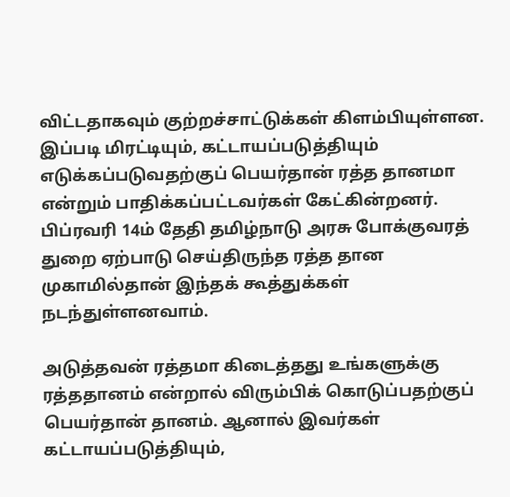விட்டதாகவும் குற்றச்சாட்டுக்கள் கிளம்பியுள்ளன. இப்படி மிரட்டியும், கட்டாயப்படுத்தியும் எடுக்கப்படுவதற்குப் பெயர்தான் ரத்த தானமா என்றும் பாதிக்கப்பட்டவர்கள் கேட்கின்றனர்.
பிப்ரவரி 14ம் தேதி தமிழ்நாடு அரசு போக்குவரத் துறை ஏற்பாடு செய்திருந்த ரத்த தான முகாமில்தான் இந்தக் கூத்துக்கள் நடந்துள்ளனவாம்.

அடுத்தவன் ரத்தமா கிடைத்தது உங்களுக்கு
ரத்ததானம் என்றால் விரும்பிக் கொடுப்பதற்குப் பெயர்தான் தானம். ஆனால் இவர்கள் கட்டாயப்படுத்தியும்,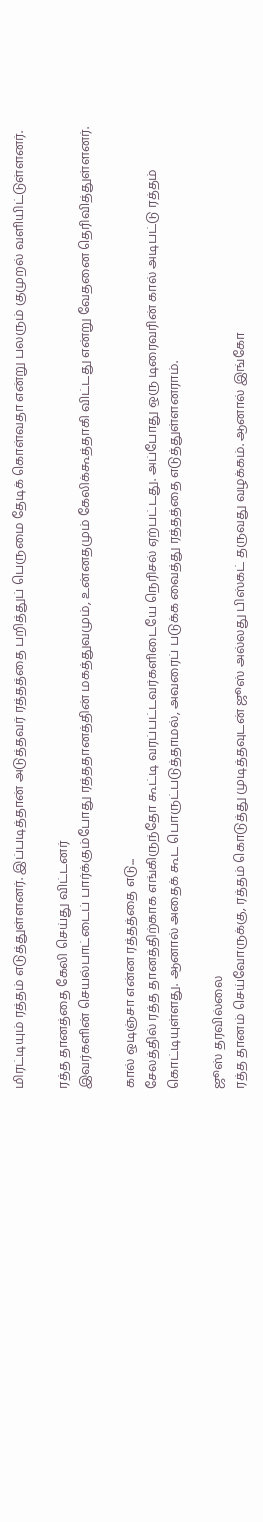மிரட்டியும் ரத்தம் எடுத்துள்ளனர். இப்படித்தான் அடுத்தவர் ரத்தத்தை பறித்துப் பெருமை தேடிக் கொள்வதா என்று பலரும் குமுறல் வளியிட்டுள்ளனர்.

ரத்த தானத்தை கேலி செய்து விட்டனர்
இவர்களின் செயல்பாட்டைப் பார்க்கும்போது ரத்ததானத்தின் மகத்துவமும், உன்னதமும் கேலிக்கூத்தாகி விட்டது என்று வேதனை தெரிவித்துள்ளனர்.

கால் ஒடிஞ்சா என்ன ரத்தத்தை எடு...
சேலத்தில் ரத்த தானத்திற்காக எங்கிருந்தோ கூட்டி வரப்பட்டவர்களிடையே நெரிசல் ஏற்பட்டது. அப்போது ஒரு டிரைவரின் கால் அடிபட்டு ரத்தம் கொட்டியுள்ளது. ஆனால் அதைக் கூட பொருட்படுத்தாமல், அவரைப் படுக்க வைத்து ரத்தத்தை எடுத்துள்ளனராம்.

ஜூஸ் தரவில்லை
ரத்த தானம் செய்வோருக்கு, ரத்தம் கொடுத்து முடித்தவுடன் ஜூஸ் அல்லது பிஸ்கட் தருவது வழக்கம். ஆனால் இங்கோ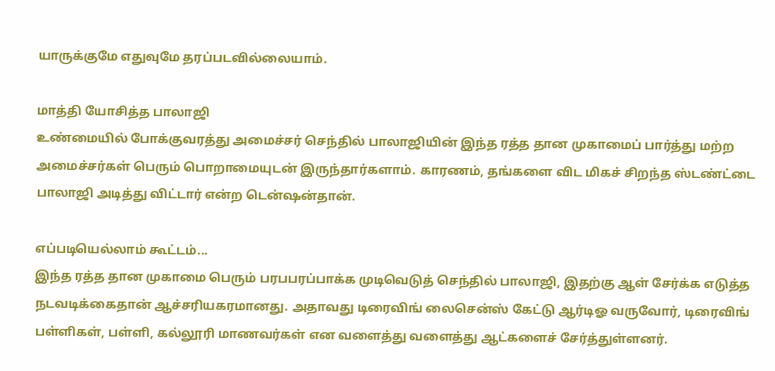யாருக்குமே எதுவுமே தரப்படவில்லையாம்.

மாத்தி யோசித்த பாலாஜி
உண்மையில் போக்குவரத்து அமைச்சர் செந்தில் பாலாஜியின் இந்த ரத்த தான முகாமைப் பார்த்து மற்ற அமைச்சர்கள் பெரும் பொறாமையுடன் இருந்தார்களாம். காரணம், தங்களை விட மிகச் சிறந்த ஸ்டண்ட்டை பாலாஜி அடித்து விட்டார் என்ற டென்ஷன்தான்.

எப்படியெல்லாம் கூட்டம்...
இந்த ரத்த தான முகாமை பெரும் பரபபரப்பாக்க முடிவெடுத் செந்தில் பாலாஜி, இதற்கு ஆள் சேர்க்க எடுத்த நடவடிக்கைதான் ஆச்சரியகரமானது. அதாவது டிரைவிங் லைசென்ஸ் கேட்டு ஆர்டிஓ வருவோர், டிரைவிங் பள்ளிகள், பள்ளி, கல்லூரி மாணவர்கள் என வளைத்து வளைத்து ஆட்களைச் சேர்த்துள்ளனர்.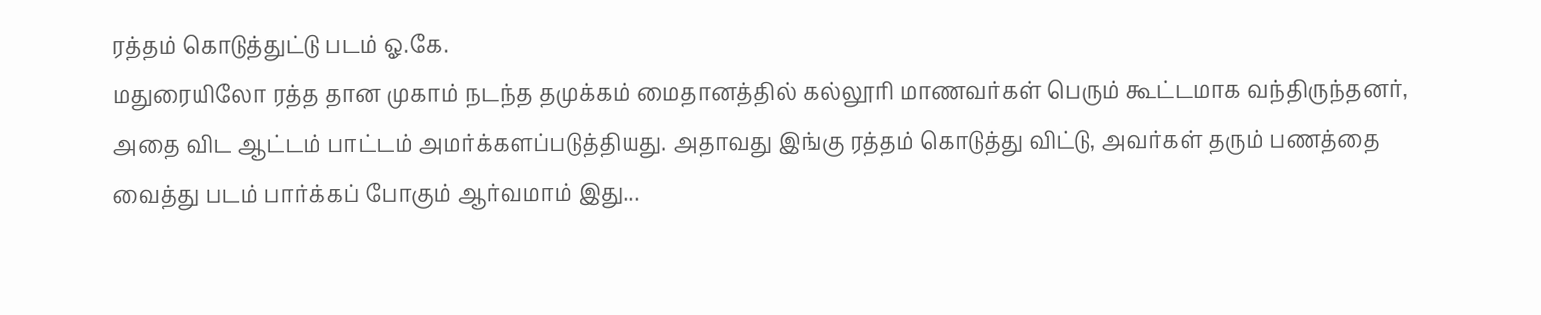ரத்தம் கொடுத்துட்டு படம் ஓ.கே.
மதுரையிலோ ரத்த தான முகாம் நடந்த தமுக்கம் மைதானத்தில் கல்லூரி மாணவர்கள் பெரும் கூட்டமாக வந்திருந்தனர், அதை விட ஆட்டம் பாட்டம் அமர்க்களப்படுத்தியது. அதாவது இங்கு ரத்தம் கொடுத்து விட்டு, அவர்கள் தரும் பணத்தை வைத்து படம் பார்க்கப் போகும் ஆர்வமாம் இது...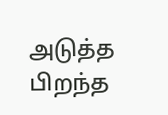அடுத்த பிறந்த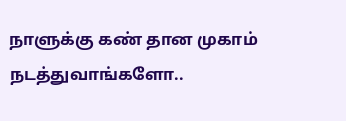நாளுக்கு கண் தான முகாம் நடத்துவாங்களோ..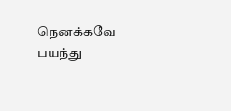நெனக்கவே பயந்து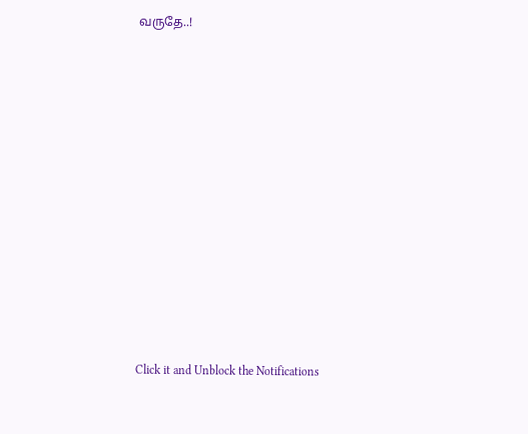வருதே..!












Click it and Unblock the Notifications